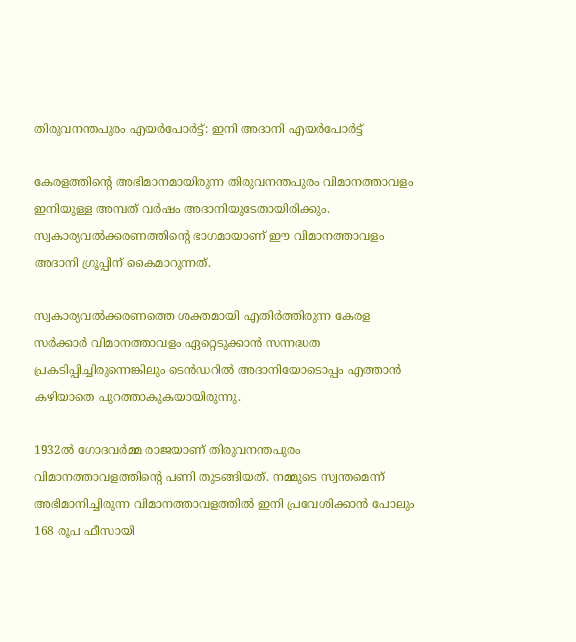തിരുവനന്തപുരം എയർപോർട്ട്: ഇനി അദാനി എയർപോർട്ട്

കേരളത്തിൻ്റെ അഭിമാനമായിരുന്ന തിരുവനന്തപുരം വിമാനത്താവളം ഇനിയുള്ള അമ്പത് വർഷം അദാനിയുടേതായിരിക്കും. സ്വകാര്യവൽക്കരണത്തിൻ്റെ ഭാഗമായാണ് ഈ വിമാനത്താവളം അദാനി ഗ്രൂപ്പിന് കൈമാറുന്നത്.

സ്വകാര്യവൽക്കരണത്തെ ശക്തമായി എതിർത്തിരുന്ന കേരള സർക്കാർ വിമാനത്താവളം ഏറ്റെടുക്കാൻ സന്നദ്ധത പ്രകടിപ്പിച്ചിരുന്നെങ്കിലും ടെൻഡറിൽ അദാനിയോടൊപ്പം എത്താൻ കഴിയാതെ പുറത്താകുകയായിരുന്നു.

1932ൽ ഗോദവർമ്മ രാജയാണ് തിരുവനന്തപുരം വിമാനത്താവളത്തിൻ്റെ പണി തുടങ്ങിയത്. നമ്മുടെ സ്വന്തമെന്ന് അഭിമാനിച്ചിരുന്ന വിമാനത്താവളത്തിൽ ഇനി പ്രവേശിക്കാൻ പോലും 168 രൂപ ഫീസായി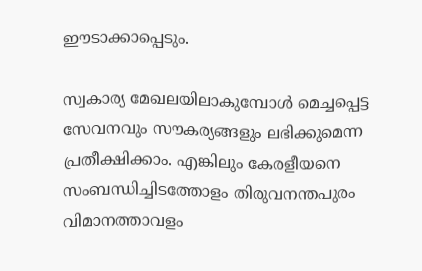ഈടാക്കാപ്പെടും.

സ്വകാര്യ മേഖലയിലാകുമ്പോൾ മെച്ചപ്പെട്ട സേവനവും സൗകര്യങ്ങളും ലഭിക്കുമെന്ന പ്രതീക്ഷിക്കാം. എങ്കിലും കേരളീയനെ സംബന്ധിച്ചിടത്തോളം തിരുവനന്തപുരം വിമാനത്താവളം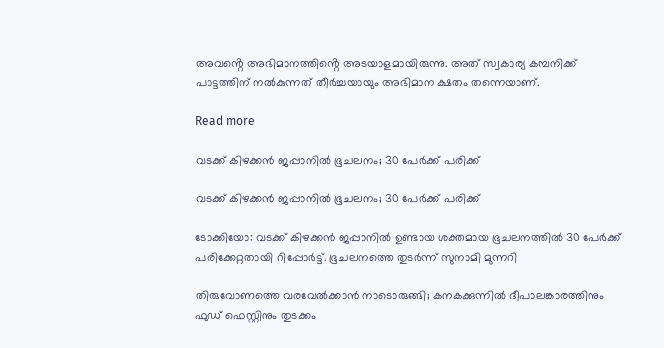അവൻ്റെ അഭിമാനത്തിൻ്റെ അടയാളമായിരുന്നു. അത് സ്വകാര്യ കമ്പനിക്ക് പാട്ടത്തിന് നൽകുന്നത് തീർച്ചയായും അഭിമാന ക്ഷതം തന്നെയാണ്.

Read more

വടക്ക് കിഴക്കൻ ജപ്പാനിൽ ഭൂചലനം; 30 പേർക്ക് പരിക്ക്

വടക്ക് കിഴക്കൻ ജപ്പാനിൽ ഭൂചലനം; 30 പേർക്ക് പരിക്ക്

ടോക്കിയോ: വടക്ക് കിഴക്കൻ ജപ്പാനിൽ ഉണ്ടായ ശക്തമായ ഭൂചലനത്തിൽ 30 പേർക്ക് പരിക്കേറ്റതായി റിപ്പോർട്ട്. ഭൂചലനത്തെ തുടർന്ന് സുനാമി മുന്നറി

തിരുവോണത്തെ വരവേൽക്കാൻ നാടൊരുങ്ങി; കനകക്കുന്നിൽ ദീപാലങ്കാരത്തിനും ഫുഡ് ഫെസ്റ്റിനും തുടക്കം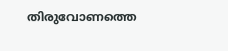തിരുവോണത്തെ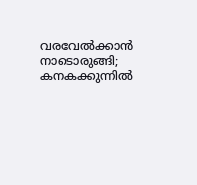വരവേൽക്കാൻ നാടൊരുങ്ങി; കനകക്കുന്നിൽ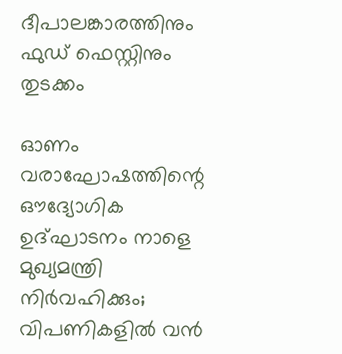ദീപാലങ്കാരത്തിനും ഫുഡ് ഫെസ്റ്റിനും തുടക്കം

ഓണം വരാഘോഷത്തിന്റെ ഔദ്യോഗിക ഉദ്ഘാടനം നാളെ മുഖ്യമന്ത്രി നിർവഹിക്കും; വിപണികളിൽ വൻ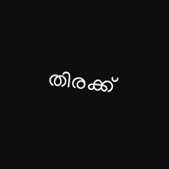തിരക്ക്